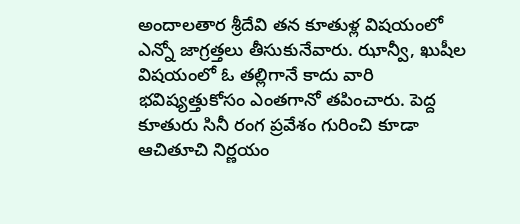అందాలతార శ్రీదేవి తన కూతుళ్ల విషయంలో ఎన్నో జాగ్రత్తలు తీసుకునేవారు. ఝాన్వీ, ఖుషీల విషయంలో ఓ తల్లిగానే కాదు వారి భవిష్యత్తుకోసం ఎంతగానో తపించారు. పెద్ద కూతురు సినీ రంగ ప్రవేశం గురించి కూడా ఆచితూచి నిర్ణయం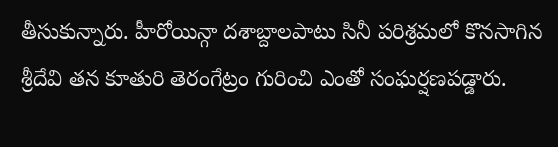తీసుకున్నారు. హీరోయిన్గా దశాబ్దాలపాటు సినీ పరిశ్రమలో కొనసాగిన శ్రీదేవి తన కూతురి తెరంగేట్రం గురించి ఎంతో సంఘర్షణపడ్డారు.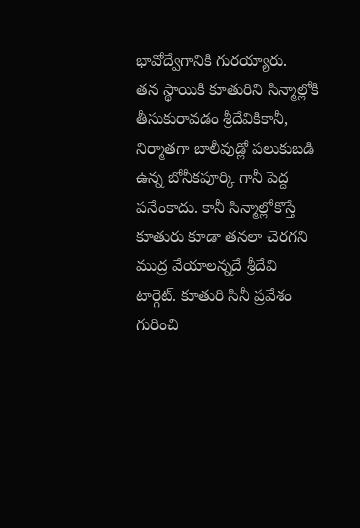భావోద్వేగానికి గురయ్యారు.
తన స్థాయికి కూతురిని సిన్మాల్లోకి తీసుకురావడం శ్రీదేవికికానీ, నిర్మాతగా బాలీవుడ్లో పలుకుబడి ఉన్న బోనీకపూర్కి గానీ పెద్ద పనేంకాదు. కానీ సిన్మాల్లోకొస్తే కూతురు కూడా తనలా చెరగని ముద్ర వేయాలన్నదే శ్రీదేవి టార్గెట్. కూతురి సినీ ప్రవేశం గురించి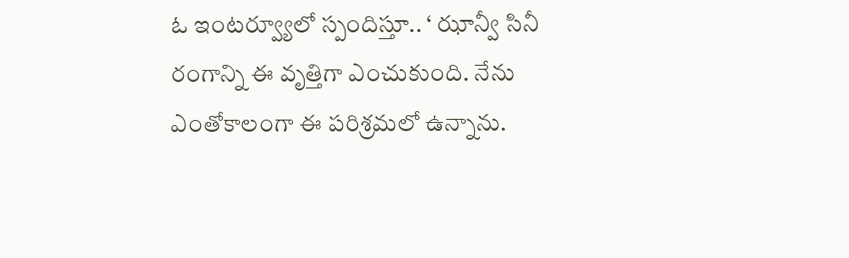ఓ ఇంటర్వ్యూలో స్పందిస్తూ.. ‘ ఝాన్వీ సినీ రంగాన్ని ఈ వృత్తిగా ఎంచుకుంది. నేను ఎంతోకాలంగా ఈ పరిశ్రమలో ఉన్నాను.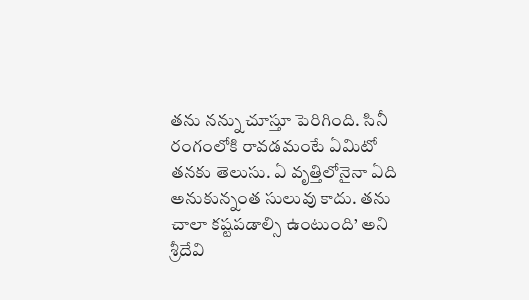తను నన్ను చూస్తూ పెరిగింది. సినీ రంగంలోకి రావడమంటే ఏమిటో తనకు తెలుసు. ఏ వృత్తిలోనైనా ఏది అనుకున్నంత సులువు కాదు. తను చాలా కష్టపడాల్సి ఉంటుంది’ అని శ్రీదేవి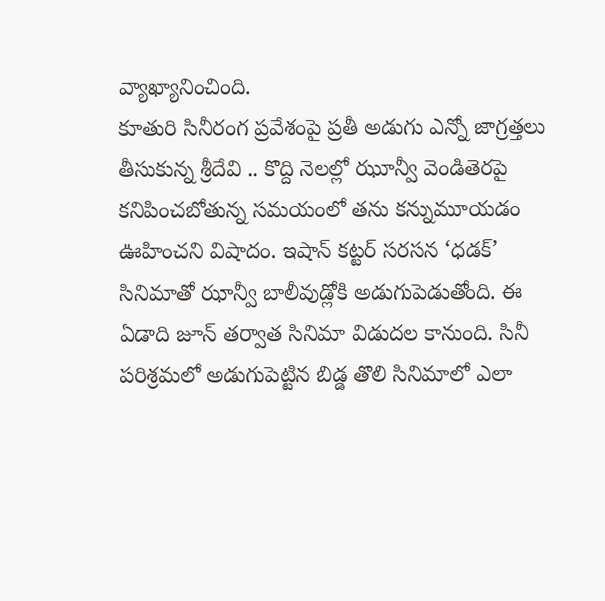వ్యాఖ్యానించింది.
కూతురి సినీరంగ ప్రవేశంపై ప్రతీ అడుగు ఎన్నో జాగ్రత్తలు తీసుకున్న శ్రీదేవి .. కొద్ది నెలల్లో ఝూన్వీ వెండితెరపై కనిపించబోతున్న సమయంలో తను కన్నుమూయడం ఊహించని విషాదం. ఇషాన్ కట్టర్ సరసన ‘ధడక్’ సినిమాతో ఝాన్వీ బాలీవుడ్లోకి అడుగుపెడుతోంది. ఈ ఏడాది జూన్ తర్వాత సినిమా విడుదల కానుంది. సినీ పరిశ్రమలో అడుగుపెట్టిన బిడ్డ తొలి సినిమాలో ఎలా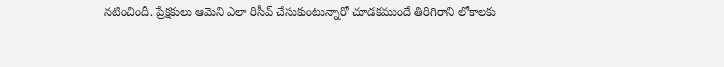నటించిందీ. ప్రేక్షకులు ఆమెని ఎలా రిసీవ్ చేసుకుంటున్నారో చూడకముందే తిరిగిరాని లోకాలకు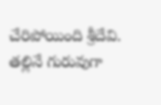చేరిపోయింది శ్రీదేవి. తల్లినే గురువుగా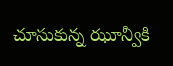చూసుకున్న ఝూన్వీకి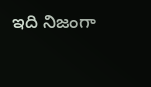ఇది నిజంగా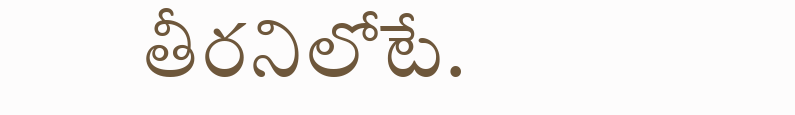తీరనిలోటే.